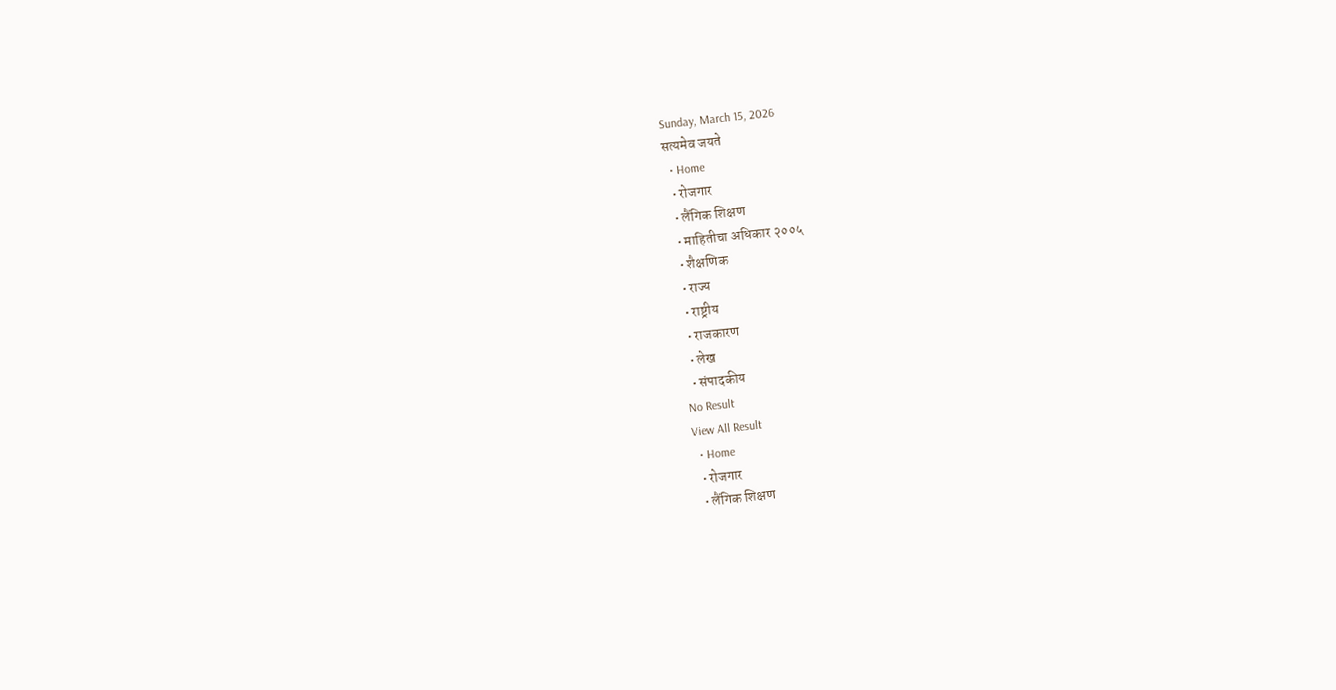Sunday, March 15, 2026
सत्यमेव जयते
  • Home
  • रोजगार
  • लैंगिक शिक्षण
  • माहितीचा अधिकार २००५
  • शैक्षणिक
  • राज्य
  • राष्ट्रीय
  • राजकारण
  • लेख
  • संपादकीय
No Result
View All Result
  • Home
  • रोजगार
  • लैंगिक शिक्षण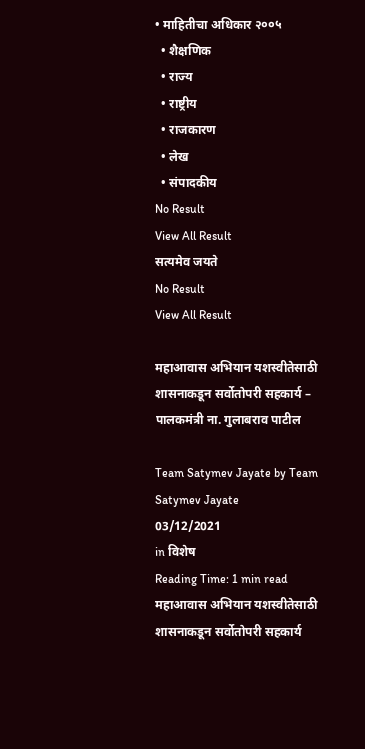• माहितीचा अधिकार २००५
  • शैक्षणिक
  • राज्य
  • राष्ट्रीय
  • राजकारण
  • लेख
  • संपादकीय
No Result
View All Result
सत्यमेव जयते
No Result
View All Result

महाआवास अभियान यशस्वीतेसाठी शासनाकडून सर्वोतोपरी सहकार्य – पालकमंत्री ना. गुलाबराव पाटील

Team Satymev Jayate by Team Satymev Jayate
03/12/2021
in विशेष
Reading Time: 1 min read
महाआवास अभियान यशस्वीतेसाठी  शासनाकडून सर्वोतोपरी सहकार्य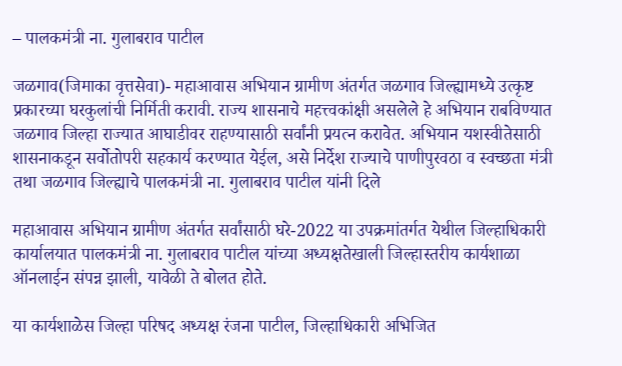– पालकमंत्री ना. गुलाबराव पाटील

जळगाव(जिमाका वृत्तसेवा)- महाआवास अभियान ग्रामीण अंतर्गत जळगाव जिल्ह्यामध्ये उत्कृष्ट प्रकारच्या घरकुलांची निर्मिती करावी. राज्य शासनाचे महत्त्वकांक्षी असलेले हे अभियान राबविण्यात जळगाव जिल्हा राज्यात आघाडीवर राहण्यासाठी सर्वांनी प्रयत्न करावेत. अभियान यशस्वीतेसाठी शासनाकडून सर्वोतोपरी सहकार्य करण्यात येईल, असे निर्देश राज्याचे पाणीपुरवठा व स्वच्छता मंत्री तथा जळगाव जिल्ह्याचे पालकमंत्री ना. गुलाबराव पाटील यांनी दिले

महाआवास अभियान ग्रामीण अंतर्गत सर्वांसाठी घरे-2022 या उपक्रमांतर्गत येथील जिल्हाधिकारी कार्यालयात पालकमंत्री ना. गुलाबराव पाटील यांच्या अध्यक्षतेखाली जिल्हास्तरीय कार्यशाळा ऑनलाईन संपन्न झाली, यावेळी ते बोलत होते.

या कार्यशाळेस जिल्हा परिषद अध्यक्ष रंजना पाटील, जिल्हाधिकारी अभिजित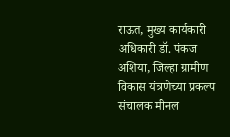राऊत, मुख्य कार्यकारी अधिकारी डॉ. पंकज अशिया, जिल्हा ग्रामीण विकास यंत्रणेच्या प्रकल्प संचालक मीनल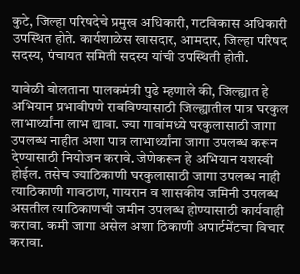कुटे, जिल्हा परिषदेचे प्रमुख अधिकारी, गटविकास अधिकारी उपस्थित होते. कार्यशाळेस खासदार, आमदार, जिल्हा परिषद सदस्य, पंचायत समिती सदस्य यांची उपस्थिती होती.

यावेळी बोलताना पालकमंत्री पुढे म्हणाले की, जिल्ह्यात हे अभियान प्रभावीपणे राबविण्यासाठी जिल्ह्यातील पात्र घरकुल लाभार्थ्यांना लाभ द्यावा. ज्या गावांमध्ये घरकुलासाठी जागा उपलब्ध नाहीत अशा पात्र लाभार्थ्यांना जागा उपलब्ध करून देण्यासाठी नियोजन करावे. जेणेकरून हे अभियान यशस्वी होईल. तसेच ज्याठिकाणी घरकुलासाठी जागा उपलब्ध नाही त्याठिकाणी गावठाण, गायरान व शासकीय जमिनी उपलब्ध असतील त्याठिकाणची जमीन उपलब्ध होण्यासाठी कार्यवाही करावा. कमी जागा असेल अशा ठिकाणी अपार्टमेंटचा विचार करावा.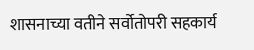शासनाच्या वतीने सर्वोतोपरी सहकार्य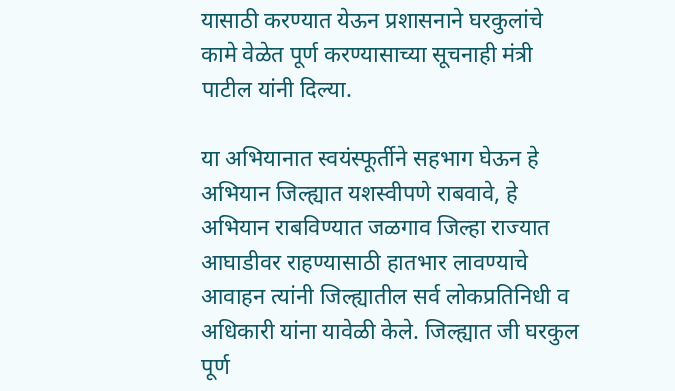यासाठी करण्यात येऊन प्रशासनाने घरकुलांचे कामे वेळेत पूर्ण करण्यासाच्या सूचनाही मंत्री पाटील यांनी दिल्या.

या अभियानात स्वयंस्फूर्तीने सहभाग घेऊन हे अभियान जिल्ह्यात यशस्वीपणे राबवावे, हे अभियान राबविण्यात जळगाव जिल्हा राज्यात आघाडीवर राहण्यासाठी हातभार लावण्याचे आवाहन त्यांनी जिल्ह्यातील सर्व लोकप्रतिनिधी व अधिकारी यांना यावेळी केले. जिल्ह्यात जी घरकुल पूर्ण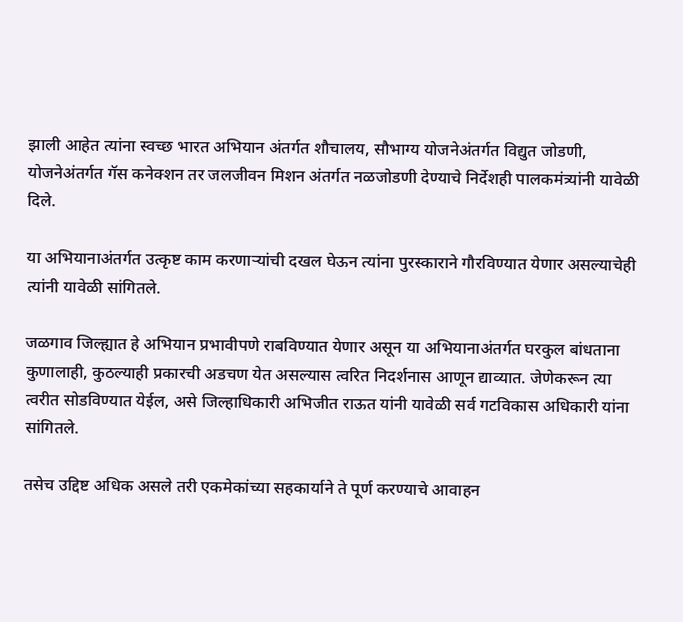झाली आहेत त्यांना स्वच्छ भारत अभियान अंतर्गत शौचालय, सौभाग्य योजनेअंतर्गत विद्युत जोडणी, योजनेअंतर्गत गॅस कनेक्शन तर जलजीवन मिशन अंतर्गत नळजोडणी देण्याचे निर्देशही पालकमंत्र्यांनी यावेळी दिले.

या अभियानाअंतर्गत उत्कृष्ट काम करणाऱ्यांची दखल घेऊन त्यांना पुरस्काराने गौरविण्यात येणार असल्याचेही त्यांनी यावेळी सांगितले.

जळगाव जिल्ह्यात हे अभियान प्रभावीपणे राबविण्यात येणार असून या अभियानाअंतर्गत घरकुल बांधताना कुणालाही, कुठल्याही प्रकारची अडचण येत असल्यास त्वरित निदर्शनास आणून द्याव्यात. जेणेकरून त्या त्वरीत सोडविण्यात येईल, असे जिल्हाधिकारी अभिजीत राऊत यांनी यावेळी सर्व गटविकास अधिकारी यांना सांगितले.

तसेच उद्दिष्ट अधिक असले तरी एकमेकांच्या सहकार्याने ते पूर्ण करण्याचे आवाहन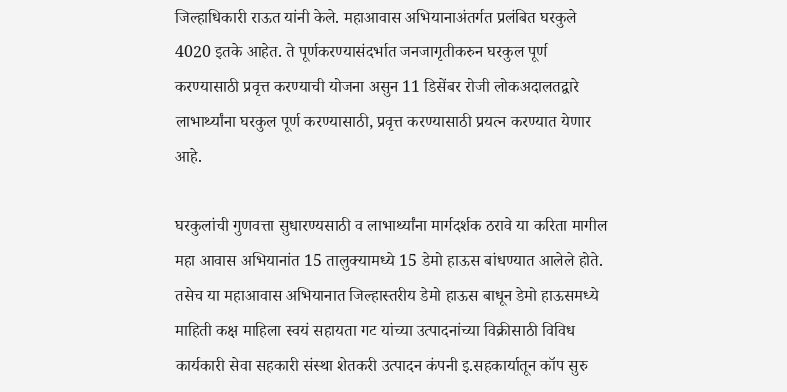जिल्हाधिकारी राऊत यांनी केले. महाआवास अभियानाअंतर्गत प्रलंबित घरकुले 4020 इतके आहेत. ते पूर्णकरण्यासंदर्भात जनजागृतीकरुन घरकुल पूर्ण करण्यासाठी प्रवृत्त करण्याची योजना असुन 11 डिसेंबर रोजी लोकअदालतद्वारे लाभार्थ्यांना घरकुल पूर्ण करण्यासाठी, प्रवृत्त करण्यासाठी प्रयत्न करण्यात येणार आहे.

घरकुलांची गुणवत्ता सुधारण्यसाठी व लाभार्थ्यांना मार्गदर्शक ठरावे या करिता मागील महा आवास अभियानांत 15 तालुक्यामध्ये 15 डेमो हाऊस बांधण्यात आलेले होते. तसेच या महाआवास अभियानात जिल्हास्तरीय डेमो हाऊस बाधून डेमो हाऊसमध्ये माहिती कक्ष माहिला स्वयं सहायता गट यांच्या उत्पादनांच्या विक्रीसाठी विविध कार्यकारी सेवा सहकारी संस्था शेतकरी उत्पादन कंपनी इ.सहकार्यातून कॉप सुरु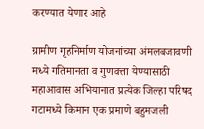करण्यात येणार आहे

ग्रामीण गृहनिर्माण योजनांच्या अंमलबजावणी मध्ये गतिमानता व गुणवत्ता येण्यासाठी महाआवास अभियानात प्रत्येक जिल्हा परिषद गटामध्ये किमान एक प्रमाणे बहुमजली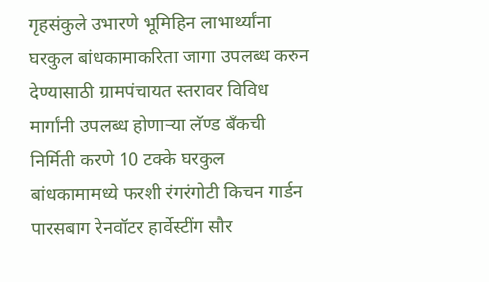गृहसंकुले उभारणे भूमिहिन लाभार्थ्यांना घरकुल बांधकामाकरिता जागा उपलब्ध करुन देण्यासाठी ग्रामपंचायत स्तरावर विविध मार्गांनी उपलब्ध होणाऱ्या लॅण्ड बँकची निर्मिती करणे 10 टक्के घरकुल बांधकामामध्ये फरशी रंगरंगोटी किचन गार्डन पारसबाग रेनवॉटर हार्वेस्टींग सौर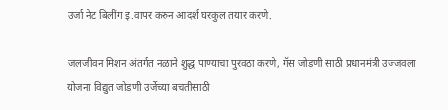उर्जा नेट बिलींग इ.वापर करुन आदर्श घरकुल तयार करणे.

जलजीवन मिशन अंतर्गत नळाने शुद्ध पाण्याचा पुरवठा करणे, गॅस जोडणी साठी प्रधानमंत्री उज्जवला योजना विद्युत जोडणी उर्जेच्या बचतीसाठी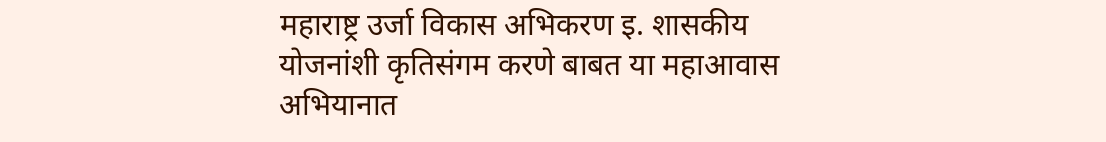महाराष्ट्र उर्जा विकास अभिकरण इ. शासकीय योजनांशी कृतिसंगम करणे बाबत या महाआवास अभियानात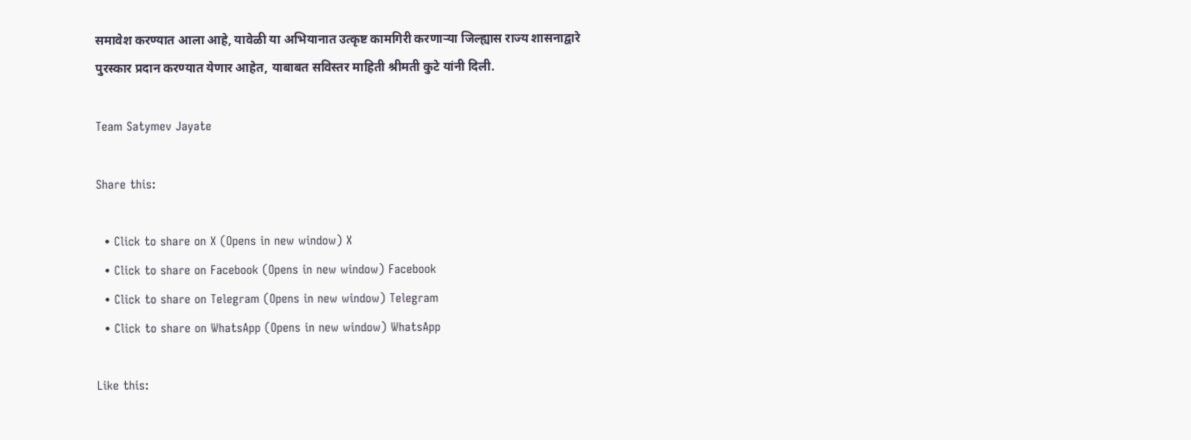समावेश करण्यात आला आहे, यावेळी या अभियानात उत्कृष्ट कामगिरी करणाऱ्या जिल्ह्यास राज्य शासनाद्वारे पुरस्कार प्रदान करण्यात येणार आहेत, याबाबत सविस्तर माहिती श्रीमती कुटे यांनी दिली.

Team Satymev Jayate

Share this:

  • Click to share on X (Opens in new window) X
  • Click to share on Facebook (Opens in new window) Facebook
  • Click to share on Telegram (Opens in new window) Telegram
  • Click to share on WhatsApp (Opens in new window) WhatsApp

Like this: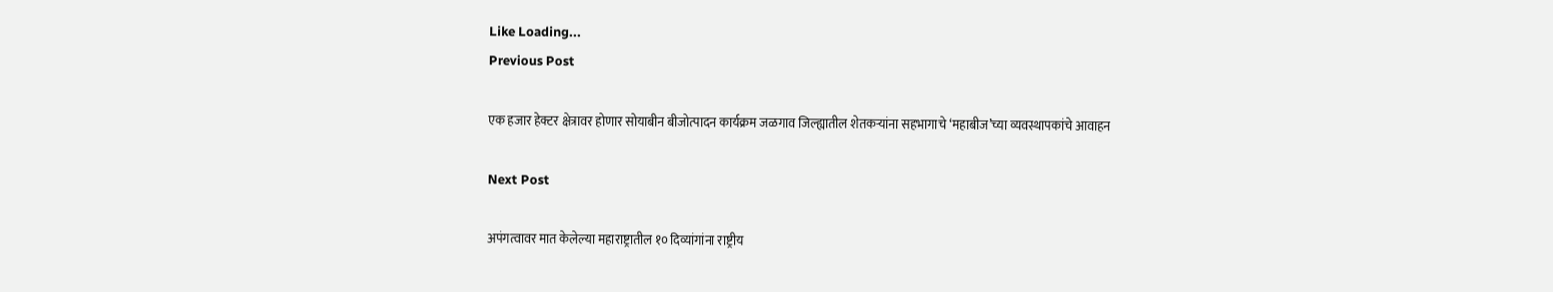Like Loading...
Previous Post

एक हजार हेक्टर क्षेत्रावर होणार सोयाबीन बीजोत्पादन कार्यक्रम जळगाव जिल्ह्यातील शेतकऱ्यांना सहभागाचे ‘महाबीज’च्या व्यवस्थापकांचे आवाहन

Next Post

अपंगत्वावर मात केलेल्या महाराष्ट्रातील १० दिव्यांगांना राष्ट्रीय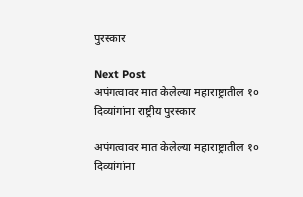पुरस्कार

Next Post
अपंगत्वावर मात केलेल्या महाराष्ट्रातील १० दिव्यांगांना राष्ट्रीय पुरस्कार

अपंगत्वावर मात केलेल्या महाराष्ट्रातील १० दिव्यांगांना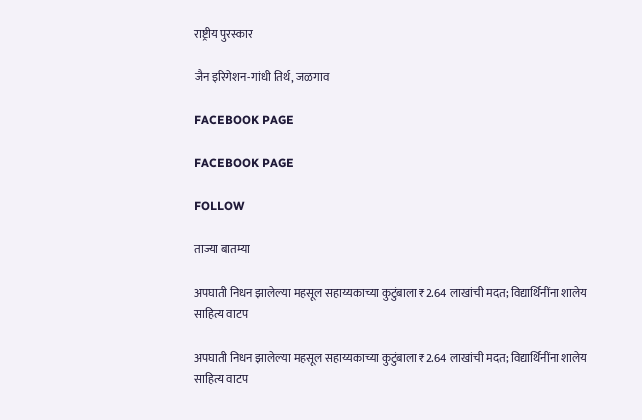राष्ट्रीय पुरस्कार

जैन इरिगेशन-गांधी तिर्थ, जळगाव

FACEBOOK PAGE

FACEBOOK PAGE

FOLLOW

ताज्या बातम्या

अपघाती निधन झालेल्या महसूल सहाय्यकाच्या कुटुंबाला ₹2.64 लाखांची मदत; विद्यार्थिनींना शालेय साहित्य वाटप

अपघाती निधन झालेल्या महसूल सहाय्यकाच्या कुटुंबाला ₹2.64 लाखांची मदत; विद्यार्थिनींना शालेय साहित्य वाटप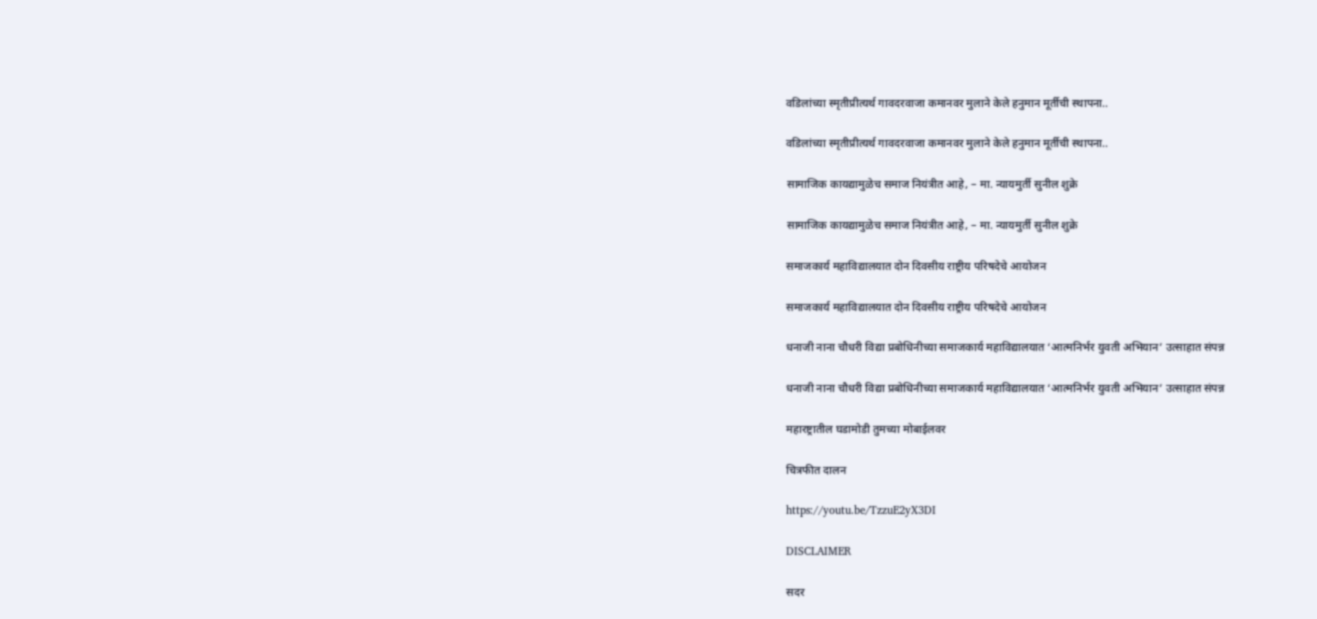वडिलांच्या स्मृतीप्रीत्यर्थ गावदरवाजा कमानवर मुलाने केले हनुमान मूर्तीची स्थापना..

वडिलांच्या स्मृतीप्रीत्यर्थ गावदरवाजा कमानवर मुलाने केले हनुमान मूर्तीची स्थापना..

सामाजिक कायद्यामुळेच समाज नियंत्रीत आहे, – मा. न्यायमुर्ती सुनील शुक्रे

सामाजिक कायद्यामुळेच समाज नियंत्रीत आहे, – मा. न्यायमुर्ती सुनील शुक्रे

समाजकार्य महाविद्यालयात दोन दिवसीय राष्ट्रीय परिषदेचे आयोजन

समाजकार्य महाविद्यालयात दोन दिवसीय राष्ट्रीय परिषदेचे आयोजन

धनाजी नाना चौधरी विद्या प्रबोधिनीच्या समाजकार्य महाविद्यालयात ‘आत्मनिर्भर युवती अभियान’ उत्साहात संपन्न

धनाजी नाना चौधरी विद्या प्रबोधिनीच्या समाजकार्य महाविद्यालयात ‘आत्मनिर्भर युवती अभियान’ उत्साहात संपन्न

महारष्ट्रातील घडामोडी तुमच्या मोबाईलवर

चित्रफीत दालन

https://youtu.be/TzzuE2yX3DI

DISCLAIMER

सदर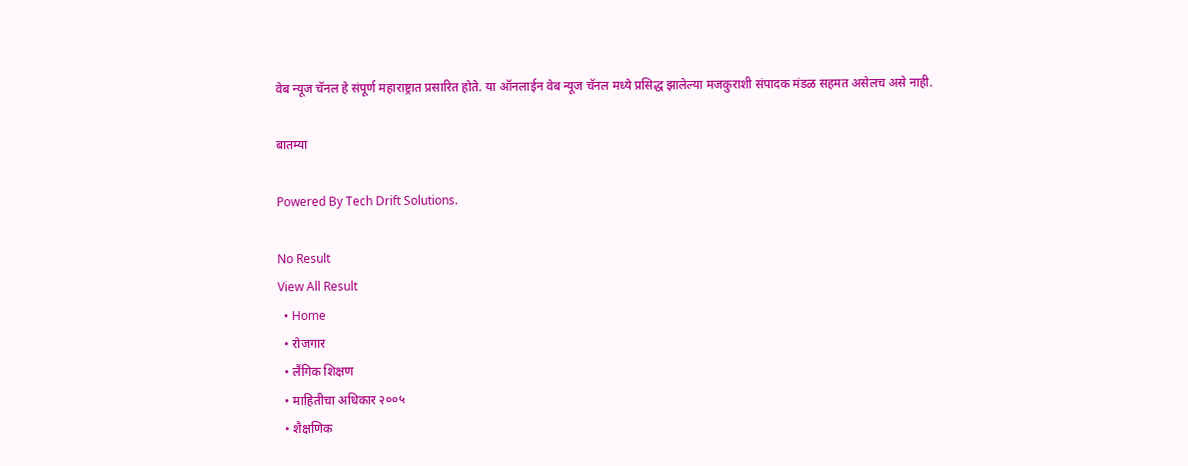वेब न्यूज चॅनल हे संपूर्ण महाराष्ट्रात प्रसारित होते. या ऑनलाईन वेब न्यूज चॅनल मध्ये प्रसिद्ध झालेल्या मजकुराशी संपादक मंडळ सहमत असेलच असे नाही.

बातम्या

Powered By Tech Drift Solutions.

No Result
View All Result
  • Home
  • रोजगार
  • लैंगिक शिक्षण
  • माहितीचा अधिकार २००५
  • शैक्षणिक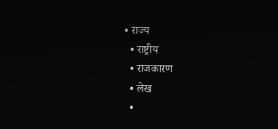• राज्य
  • राष्ट्रीय
  • राजकारण
  • लेख
  •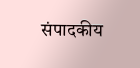संपादकीय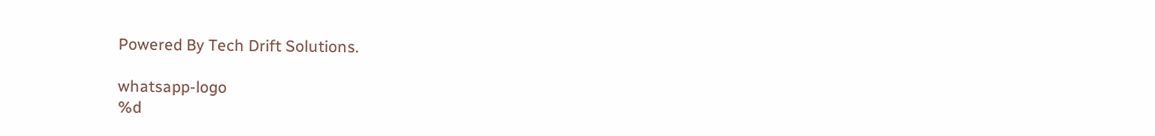Powered By Tech Drift Solutions.

whatsapp-logo
%d